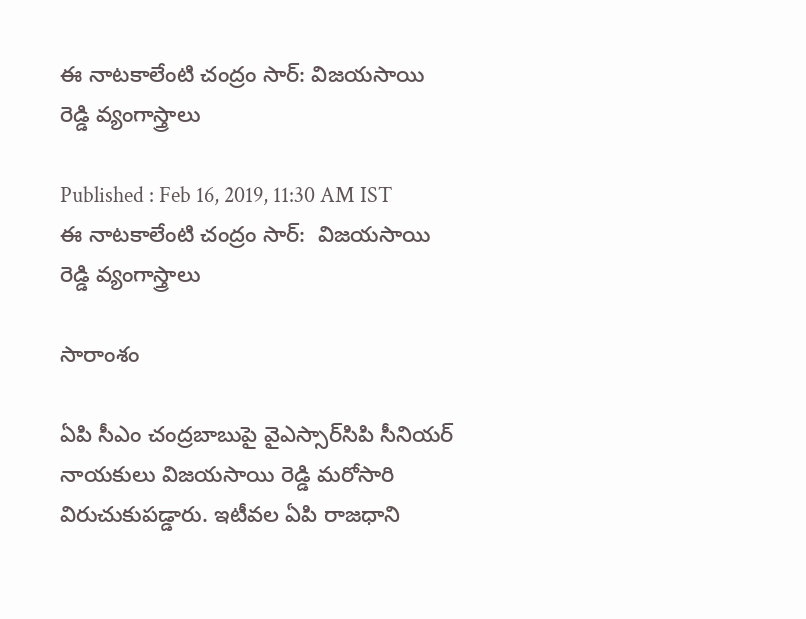ఈ నాటకాలేంటి చంద్రం సార్: విజయసాయి రెడ్డి వ్యంగాస్త్రాలు

Published : Feb 16, 2019, 11:30 AM IST
ఈ నాటకాలేంటి చంద్రం సార్:  విజయసాయి రెడ్డి వ్యంగాస్త్రాలు

సారాంశం

ఏపి సీఎం చంద్రబాబుపై వైఎస్సార్‌సిపి సీనియర్ నాయకులు విజయసాయి రెడ్డి మరోసారి విరుచుకుపడ్డారు. ఇటీవల ఏపి రాజధాని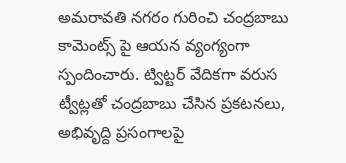అమరావతి నగరం గురించి చంద్రబాబు కామెంట్స్ పై ఆయన వ్యంగ్యంగా స్పందించారు. ట్విట్టర్ వేదికగా వరుస ట్వీట్లతో చంద్రబాబు చేసిన ప్రకటనలు, అభివృద్ది ప్రసంగాలపై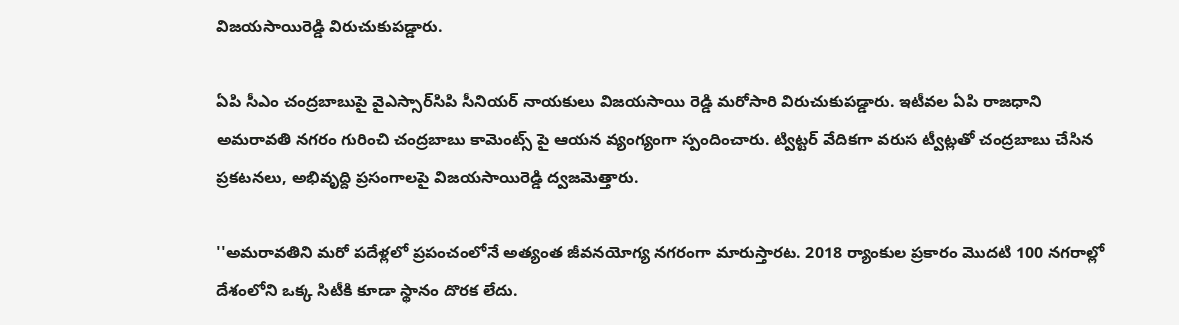విజయసాయిరెడ్డి విరుచుకుపడ్డారు.

ఏపి సీఎం చంద్రబాబుపై వైఎస్సార్‌సిపి సీనియర్ నాయకులు విజయసాయి రెడ్డి మరోసారి విరుచుకుపడ్డారు. ఇటీవల ఏపి రాజధాని అమరావతి నగరం గురించి చంద్రబాబు కామెంట్స్ పై ఆయన వ్యంగ్యంగా స్పందించారు. ట్విట్టర్ వేదికగా వరుస ట్వీట్లతో చంద్రబాబు చేసిన ప్రకటనలు, అభివృద్ది ప్రసంగాలపై విజయసాయిరెడ్డి ద్వజమెత్తారు.

''అమరావతిని మరో పదేళ్లలో ప్రపంచంలోనే అత్యంత జీవనయోగ్య నగరంగా మారుస్తారట. 2018 ర్యాంకుల ప్రకారం మొదటి 100 నగరాల్లో దేశంలోని ఒక్క సిటీకి కూడా స్థానం దొరక లేదు.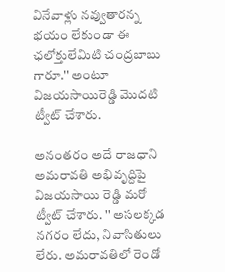వినేవాళ్లు నవ్వుతారన్న భయం లేకుండా ఈ ఛలోక్తులేమిటి చంద్రబాబు గారూ.'' అంటూ విజయసాయిరెడ్డి మొదటి ట్వీట్ చేశారు.

అనంతరం అదే రాజధాని అమరావతి అభివృద్దిపై విజయసాయి రెడ్డి మరో ట్వీట్ చేశారు. '' అసలక్కడ నగరం లేదు, నివాసితులు లేరు. అమరావతిలో రెండో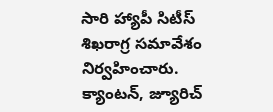సారి హ్యాపీ సిటీస్ శిఖరాగ్ర సమావేశం నిర్వహించారు. క్యాంటన్, జ్యూరిచ్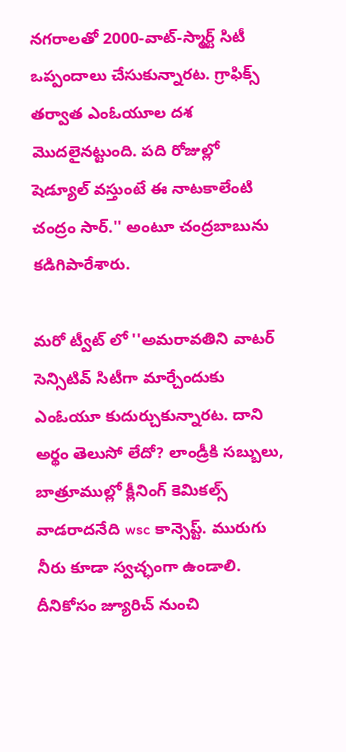నగరాలతో 2000-వాట్-స్మార్ట్ సిటీ ఒప్పందాలు చేసుకున్నారట. గ్రాఫిక్స్ తర్వాత ఎంఓయూల దశ మొదలైనట్టుంది. పది రోజుల్లో షెడ్యూల్ వస్తుంటే ఈ నాటకాలేంటి చంద్రం సార్.'' అంటూ చంద్రబాబును కడిగిపారేశారు.

మరో ట్వీట్ లో ''అమరావతిని వాటర్ సెన్సిటివ్ సిటీగా మార్చేందుకు ఎంఓయూ కుదుర్చుకున్నారట. దాని అర్థం తెలుసో లేదో? లాండ్రీకి సబ్బులు, బాత్రూముల్లో క్లీనింగ్ కెమికల్స్ వాడరాదనేది wsc కాన్సెప్ట్. మురుగు నీరు కూడా స్వచ్ఛంగా ఉండాలి. దీనికోసం జ్యూరిచ్ నుంచి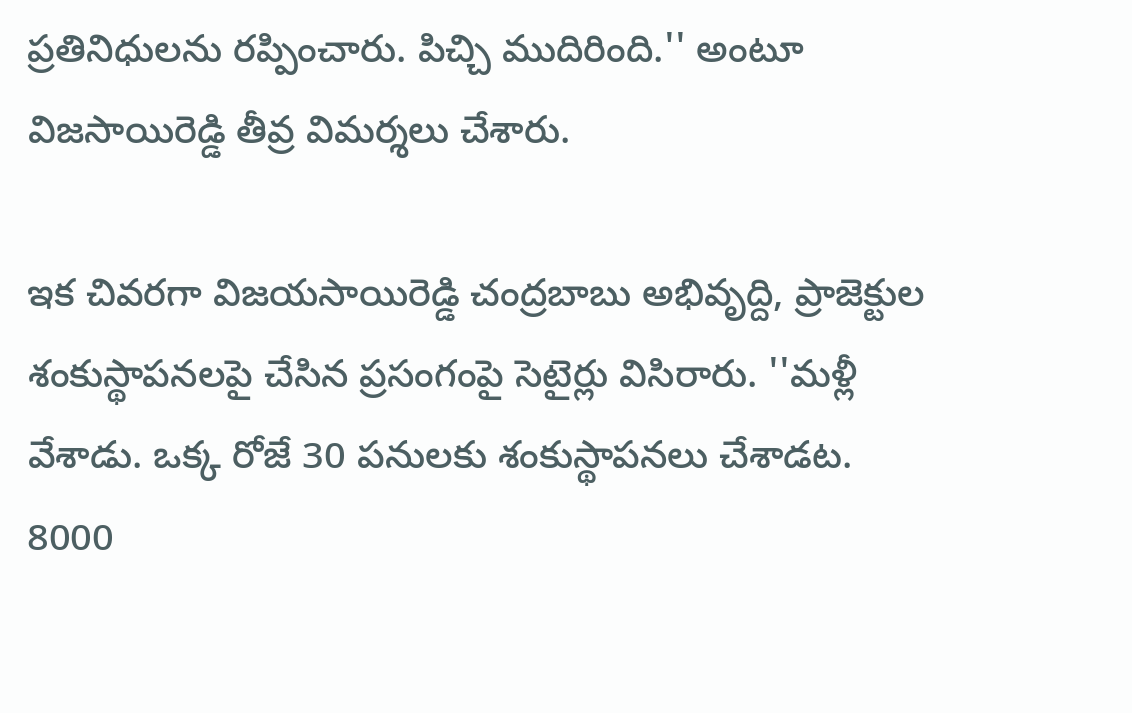ప్రతినిధులను రప్పించారు. పిచ్చి ముదిరింది.'' అంటూ విజసాయిరెడ్డి తీవ్ర విమర్శలు చేశారు.

ఇక చివరగా విజయసాయిరెడ్డి చంద్రబాబు అభివృద్ది, ప్రాజెక్టుల శంకుస్థాపనలపై చేసిన ప్రసంగంపై సెటైర్లు విసిరారు. ''మళ్లీ వేశాడు. ఒక్క రోజే 30 పనులకు శంకుస్థాపనలు చేశాడట. 8000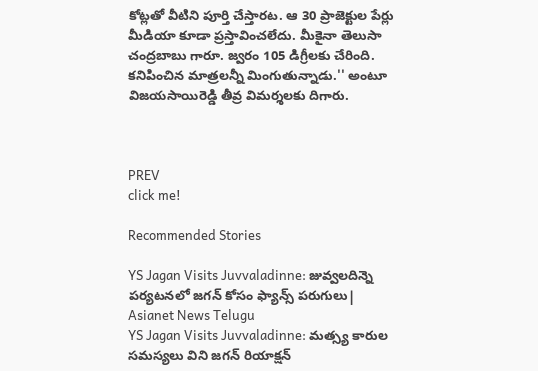కోట్లతో వీటిని పూర్తి చేస్తారట. ఆ 30 ప్రాజెక్టుల పేర్లు మీడియా కూడా ప్రస్తావించలేదు. మీకైనా తెలుసా చంద్రబాబు గారూ. జ్వరం 105 డిగ్రీలకు చేరింది. కనిపించిన మాత్రలన్నీ మింగుతున్నాడు.'' అంటూ విజయసాయిరెడ్డి తీవ్ర విమర్శలకు దిగారు.



PREV
click me!

Recommended Stories

YS Jagan Visits Juvvaladinne: జువ్వలదిన్నె పర్యటనలో జగన్ కోసం ఫ్యాన్స్ పరుగులు| Asianet News Telugu
YS Jagan Visits Juvvaladinne: మత్స్య కారుల సమస్యలు విని జగన్ రియాక్షన్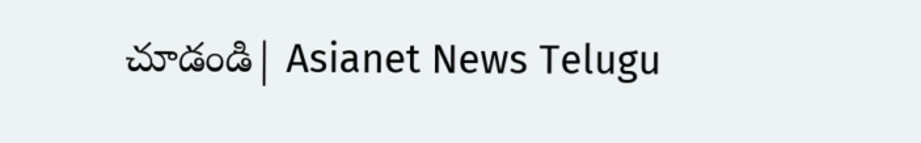చూడండి| Asianet News Telugu